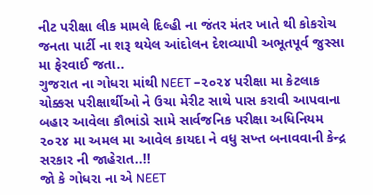નીટ પરીક્ષા લીક મામલે દિલ્હી ના જંતર મંતર ખાતે થી કોકરોચ જનતા પાર્ટી ના શરૂ થયેલ આંદોલન દેશવ્યાપી અભૂતપૂર્વ જુસ્સા મા ફેરવાઈ જતા..
ગુજરાત ના ગોધરા માંથી NEET –૨૦૨૪ પરીક્ષા મા કેટલાક ચોક્કસ પરીક્ષાર્થીઓ ને ઉચા મેરીટ સાથે પાસ કરાવી આપવાના બહાર આવેલા કૌભાંડો સામે સાર્વજનિક પરીક્ષા અધિનિયમ ૨૦૨૪ મા અમલ મા આવેલ કાયદા ને વધુ સખ્ત બનાવવાની કેન્દ્ર સરકાર ની જાહેરાત..!!
જો કે ગોધરા ના એ NEET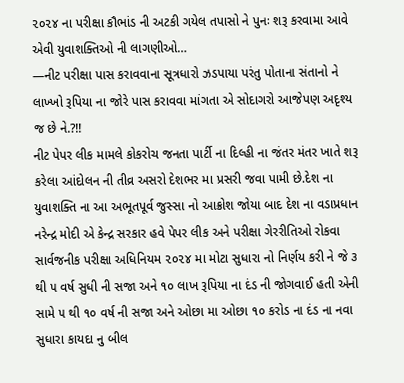૨૦૨૪ ના પરીક્ષા કૌભાંડ ની અટકી ગયેલ તપાસો ને પુનઃ શરૂ કરવામા આવે એવી યુવાશક્તિઓ ની લાગણીઓ…
—નીટ પરીક્ષા પાસ કરાવવાના સૂત્રધારો ઝડપાયા પરંતુ પોતાના સંતાનો ને લાખ્ખો રૂપિયા ના જોરે પાસ કરાવવા માંગતા એ સોદાગરો આજેપણ અદૃશ્ય જ છે ને.?!!
નીટ પેપર લીક મામલે કોકરોચ જનતા પાર્ટી ના દિલ્હી ના જંતર મંતર ખાતે શરૂ કરેલા આંદોલન ની તીવ્ર અસરો દેશભર મા પ્રસરી જવા પામી છે.દેશ ના યુવાશક્તિ ના આ અભૂતપૂર્વ જુસ્સા નો આક્રોશ જોયા બાદ દેશ ના વડાપ્રધાન નરેન્દ્ર મોદી એ કેન્દ્ર સરકાર હવે પેપર લીક અને પરીક્ષા ગેરરીતિઓ રોકવા સાર્વજનીક પરીક્ષા અધિનિયમ ૨૦૨૪ મા મોટા સુધારા નો નિર્ણય કરી ને જે ૩ થી ૫ વર્ષ સુધી ની સજા અને ૧૦ લાખ રૂપિયા ના દંડ ની જોગવાઈ હતી એની સામે ૫ થી ૧૦ વર્ષ ની સજા અને ઓછા મા ઓછા ૧૦ કરોડ ના દંડ ના નવા સુધારા કાયદા નુ બીલ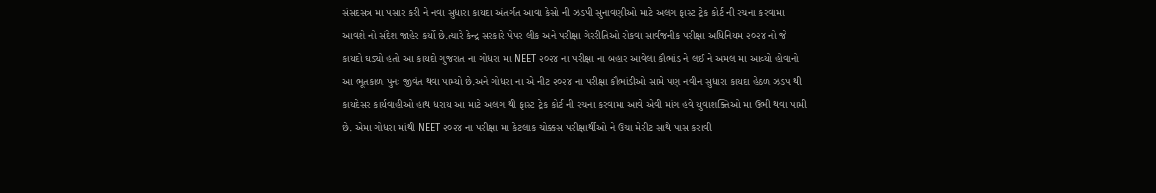સંસદસત્ર મા પસાર કરી ને નવા સુધારા કાયદા અંતર્ગત આવા કેસો ની ઝડપી સુનાવણીઓ માટે અલગ ફાસ્ટ ટ્રેક કોર્ટ ની રચના કરવામા આવશે નો સંદેશ જાહેર કર્યો છે.ત્યારે કેન્દ્ર સરકારે પેપર લીક અને પરીક્ષા ગેરરીતિઓ રોકવા સાર્વજનીક પરીક્ષા અધિનિયમ ૨૦૨૪ નો જે કાયદો ઘડ્યો હતો આ કાયદો ગુજરાત ના ગોધરા મા NEET ૨૦૨૪ ના પરીક્ષા ના બહાર આવેલા કૌભાંડ ને લઈ ને અમલ મા આવ્યો હોવાનો આ ભૂતકાળ પુનઃ જીવંત થવા પામ્યો છે.અને ગોધરા ના એ નીટ ૨૦૨૪ ના પરીક્ષા કૌભાંડીઓ સામે પણ નવીન સુધારા કાયદા હેઠળ ઝડપ થી કાયદેસર કાર્યવાહીઓ હાથ ધરાય આ માટે અલગ થી ફાસ્ટ ટ્રેક કોર્ટ ની રચના કરવામા આવે એવી માંગ હવે યુવાશક્તિઓ મા ઉભી થવા પામી છે. એમા ગોધરા માંથી NEET ૨૦૨૪ ના પરીક્ષા મા કેટલાક ચોક્કસ પરીક્ષાર્થીઓ ને ઉચા મેરીટ સાથે પાસ કરાવી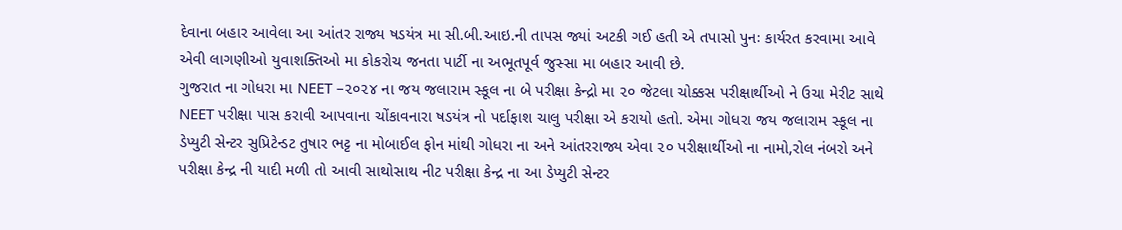દેવાના બહાર આવેલા આ આંતર રાજ્ય ષડયંત્ર મા સી.બી.આઇ.ની તાપસ જ્યાં અટકી ગઈ હતી એ તપાસો પુનઃ કાર્યરત કરવામા આવે એવી લાગણીઓ યુવાશક્તિઓ મા કોકરોચ જનતા પાર્ટી ના અભૂતપૂર્વ જુસ્સા મા બહાર આવી છે.
ગુજરાત ના ગોધરા મા NEET –૨૦૨૪ ના જય જલારામ સ્કૂલ ના બે પરીક્ષા કેન્દ્રો મા ૨૦ જેટલા ચોક્કસ પરીક્ષાર્થીઓ ને ઉચા મેરીટ સાથે NEET પરીક્ષા પાસ કરાવી આપવાના ચોંકાવનારા ષડયંત્ર નો પર્દાફાશ ચાલુ પરીક્ષા એ કરાયો હતો. એમા ગોધરા જય જલારામ સ્કૂલ ના ડેપ્યુટી સેન્ટર સુપ્રિટેન્ડટ તુષાર ભટ્ટ ના મોબાઈલ ફોન માંથી ગોધરા ના અને આંતરરાજ્ય એવા ૨૦ પરીક્ષાર્થીઓ ના નામો,રોલ નંબરો અને પરીક્ષા કેન્દ્ર ની યાદી મળી તો આવી સાથોસાથ નીટ પરીક્ષા કેન્દ્ર ના આ ડેપ્યુટી સેન્ટર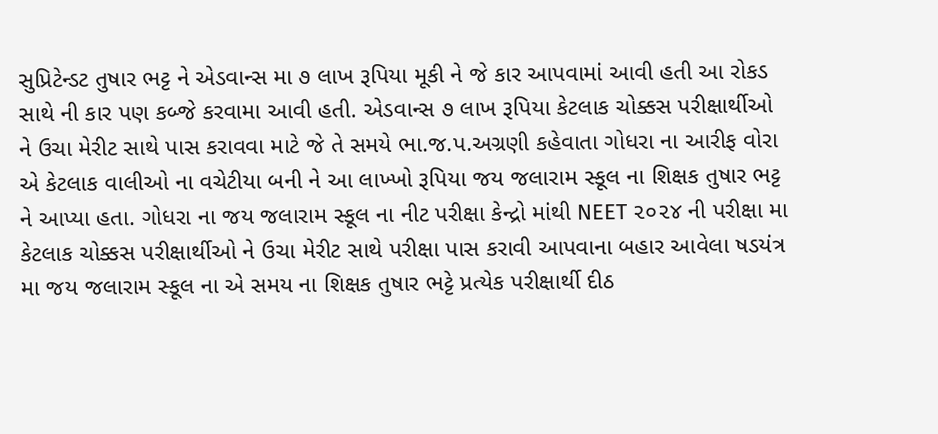સુપ્રિટેન્ડટ તુષાર ભટ્ટ ને એડવાન્સ મા ૭ લાખ રૂપિયા મૂકી ને જે કાર આપવામાં આવી હતી આ રોકડ સાથે ની કાર પણ કબ્જે કરવામા આવી હતી. એડવાન્સ ૭ લાખ રૂપિયા કેટલાક ચોક્કસ પરીક્ષાર્થીઓ ને ઉચા મેરીટ સાથે પાસ કરાવવા માટે જે તે સમયે ભા.જ.પ.અગ્રણી કહેવાતા ગોધરા ના આરીફ વોરા એ કેટલાક વાલીઓ ના વચેટીયા બની ને આ લાખ્ખો રૂપિયા જય જલારામ સ્કૂલ ના શિક્ષક તુષાર ભટ્ટ ને આપ્યા હતા. ગોધરા ના જય જલારામ સ્કૂલ ના નીટ પરીક્ષા કેન્દ્રો માંથી NEET ૨૦૨૪ ની પરીક્ષા મા કેટલાક ચોક્કસ પરીક્ષાર્થીઓ ને ઉચા મેરીટ સાથે પરીક્ષા પાસ કરાવી આપવાના બહાર આવેલા ષડયંત્ર મા જય જલારામ સ્કૂલ ના એ સમય ના શિક્ષક તુષાર ભટ્ટે પ્રત્યેક પરીક્ષાર્થી દીઠ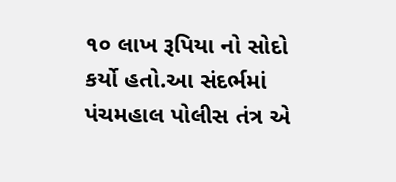૧૦ લાખ રૂપિયા નો સોદો કર્યો હતો.આ સંદર્ભમાં પંચમહાલ પોલીસ તંત્ર એ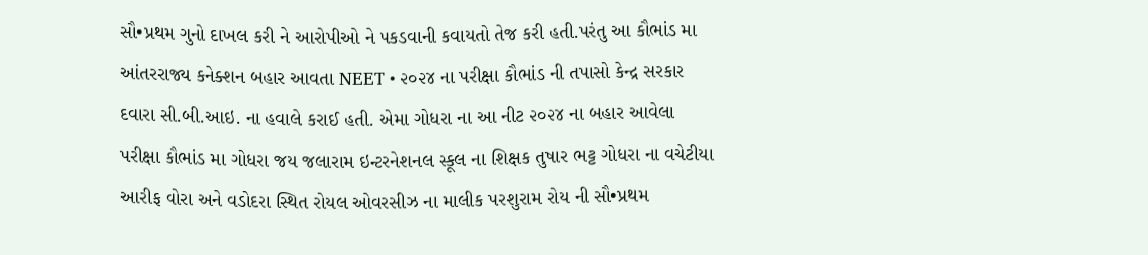સૌ•પ્રથમ ગુનો દાખલ કરી ને આરોપીઓ ને પકડવાની કવાયતો તેજ કરી હતી.પરંતુ આ કૌભાંડ મા આંતરરાજ્ય કનેક્શન બહાર આવતા NEET • ૨૦૨૪ ના પરીક્ષા કૌભાંડ ની તપાસો કેન્દ્ર સરકાર દવારા સી.બી.આઇ. ના હવાલે કરાઈ હતી. એમા ગોધરા ના આ નીટ ૨૦૨૪ ના બહાર આવેલા પરીક્ષા કૌભાંડ મા ગોધરા જય જલારામ ઇન્ટરનેશનલ સ્કૂલ ના શિક્ષક તુષાર ભટ્ટ ગોધરા ના વચેટીયા આરીફ વોરા અને વડોદરા સ્થિત રોયલ ઓવરસીઝ ના માલીક પરશુરામ રોય ની સૌ•પ્રથમ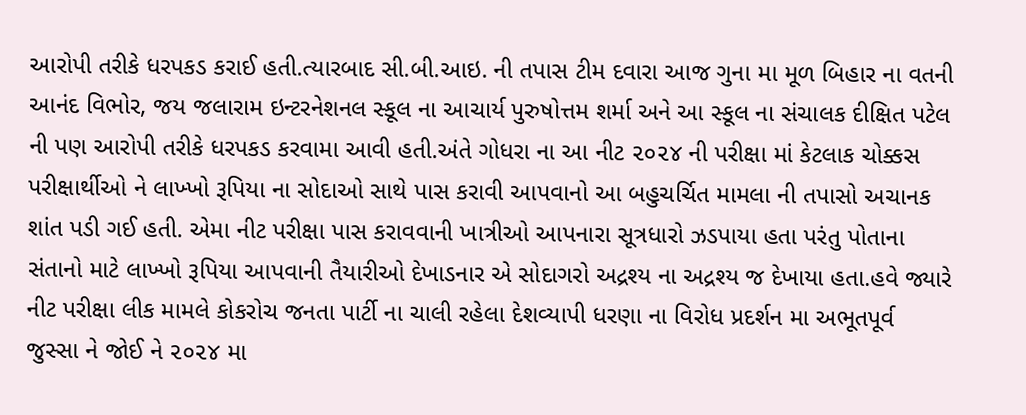આરોપી તરીકે ધરપકડ કરાઈ હતી.ત્યારબાદ સી.બી.આઇ. ની તપાસ ટીમ દવારા આજ ગુના મા મૂળ બિહાર ના વતની આનંદ વિભોર, જય જલારામ ઇન્ટરનેશનલ સ્કૂલ ના આચાર્ય પુરુષોત્તમ શર્મા અને આ સ્કૂલ ના સંચાલક દીક્ષિત પટેલ ની પણ આરોપી તરીકે ધરપકડ કરવામા આવી હતી.અંતે ગોધરા ના આ નીટ ૨૦૨૪ ની પરીક્ષા માં કેટલાક ચોક્કસ પરીક્ષાર્થીઓ ને લાખ્ખો રૂપિયા ના સોદાઓ સાથે પાસ કરાવી આપવાનો આ બહુચર્ચિત મામલા ની તપાસો અચાનક શાંત પડી ગઈ હતી. એમા નીટ પરીક્ષા પાસ કરાવવાની ખાત્રીઓ આપનારા સૂત્રધારો ઝડપાયા હતા પરંતુ પોતાના સંતાનો માટે લાખ્ખો રૂપિયા આપવાની તૈયારીઓ દેખાડનાર એ સોદાગરો અદ્રશ્ય ના અદ્રશ્ય જ દેખાયા હતા.હવે જ્યારે નીટ પરીક્ષા લીક મામલે કોકરોચ જનતા પાર્ટી ના ચાલી રહેલા દેશવ્યાપી ધરણા ના વિરોધ પ્રદર્શન મા અભૂતપૂર્વ જુસ્સા ને જોઈ ને ૨૦૨૪ મા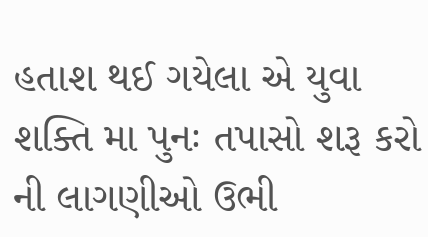હતાશ થઈ ગયેલા એ યુવા શક્તિ મા પુનઃ તપાસો શરૂ કરો ની લાગણીઓ ઉભી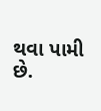થવા પામી છે.